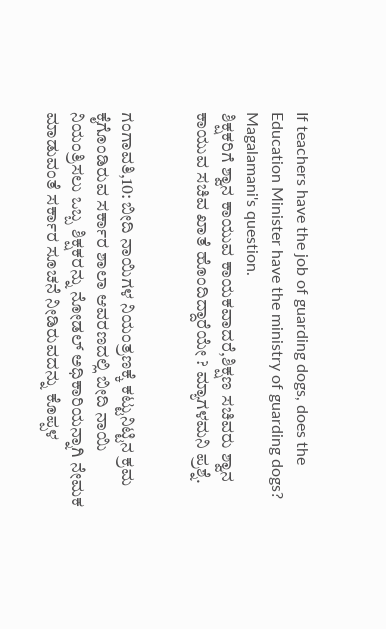If teachers have the job of guarding dogs, does the Education Minister have the ministry of guarding dogs? Magalamani's question.
ಶಿಕ್ಷಕರಿಗೆ ಶ್ವಾನ ಕಾಯುವ ಕಾಯಕವಾದರೆ,ಶಿಕ್ಷಣ ಸಚಿವರು ಶ್ವಾನ ಕಾಯುವ ಸಚಿವ ಖಾತೆ ಹೊಂದಿದ್ದಾರೆಯೇ ? ಮ್ಯಾಗಳಮನಿ ಪ್ರಶ್ನೆ.


ಗಂಗಾವತಿ,10: ಬೀದಿ ನಾಯಿಗಳ ನಿಯಂತ್ರಣಕ್ಕೆ ಕಟ್ಟುನಿಟ್ಟಿನ ಕ್ರಮ ಕೈಗೊಂಡಿರುವ ಸರ್ಕಾರ ಶಾಲಾ ಆವರಣದಲ್ಲಿ ಬೀದಿ ನಾಯಿ ನಿಯಂತ್ರಿಸಲು ಒಬ್ಬ ಶಿಕ್ಷಕರನ್ನು ನೋಡಲ್ ಅಧಿಕಾರಿಯನ್ನಾಗಿ ನೇಮಕ ಮಾಡುವಂತೆ ಸರ್ಕಾರ ಸೂಚನೆ ನೀಡಿರುವದನ್ನು ಕೊಪ್ಪಳ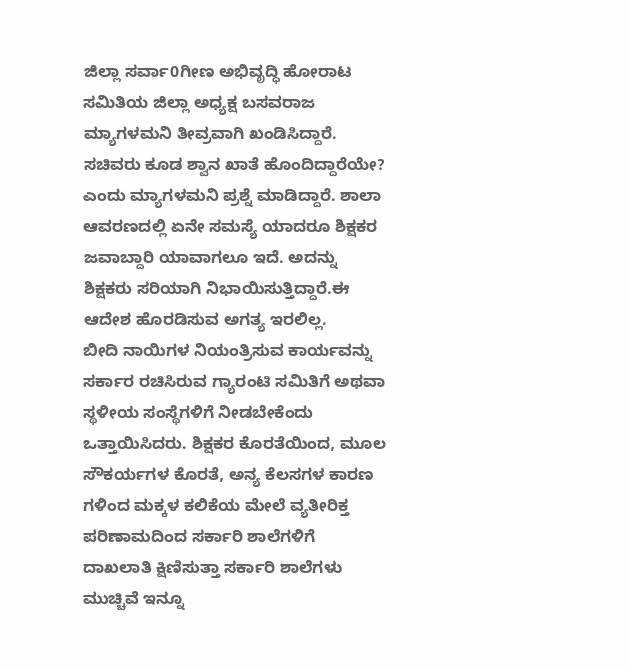ಜಿಲ್ಲಾ ಸರ್ವಾ0ಗೀಣ ಅಭಿವೃದ್ಧಿ ಹೋರಾಟ ಸಮಿತಿಯ ಜಿಲ್ಲಾ ಅಧ್ಯಕ್ಷ ಬಸವರಾಜ ಮ್ಯಾಗಳಮನಿ ತೀವ್ರವಾಗಿ ಖಂಡಿಸಿದ್ದಾರೆ.
ಸಚಿವರು ಕೂಡ ಶ್ವಾನ ಖಾತೆ ಹೊಂದಿದ್ದಾರೆಯೇ? ಎಂದು ಮ್ಯಾಗಳಮನಿ ಪ್ರಶ್ನೆ ಮಾಡಿದ್ದಾರೆ. ಶಾಲಾ ಆವರಣದಲ್ಲಿ ಏನೇ ಸಮಸ್ಯೆ ಯಾದರೂ ಶಿಕ್ಷಕರ ಜವಾಬ್ದಾರಿ ಯಾವಾಗಲೂ ಇದೆ. ಅದನ್ನು ಶಿಕ್ಷಕರು ಸರಿಯಾಗಿ ನಿಭಾಯಿಸುತ್ತಿದ್ದಾರೆ.ಈ ಆದೇಶ ಹೊರಡಿಸುವ ಅಗತ್ಯ ಇರಲಿಲ್ಲ.
ಬೀದಿ ನಾಯಿಗಳ ನಿಯಂತ್ರಿಸುವ ಕಾರ್ಯವನ್ನು ಸರ್ಕಾರ ರಚಿಸಿರುವ ಗ್ಯಾರಂಟಿ ಸಮಿತಿಗೆ ಅಥವಾ ಸ್ಥಳೀಯ ಸಂಸ್ಥೆಗಳಿಗೆ ನೀಡಬೇಕೆಂದು ಒತ್ತಾಯಿಸಿದರು. ಶಿಕ್ಷಕರ ಕೊರತೆಯಿಂದ, ಮೂಲ ಸೌಕರ್ಯಗಳ ಕೊರತೆ, ಅನ್ಯ ಕೆಲಸಗಳ ಕಾರಣ ಗಳಿಂದ ಮಕ್ಕಳ ಕಲಿಕೆಯ ಮೇಲೆ ವ್ಯತೀರಿಕ್ತ ಪರಿಣಾಮದಿಂದ ಸರ್ಕಾರಿ ಶಾಲೆಗಳಿಗೆ ದಾಖಲಾತಿ ಕ್ಷಿಣಿಸುತ್ತಾ ಸರ್ಕಾರಿ ಶಾಲೆಗಳು ಮುಚ್ಚಿವೆ ಇನ್ನೂ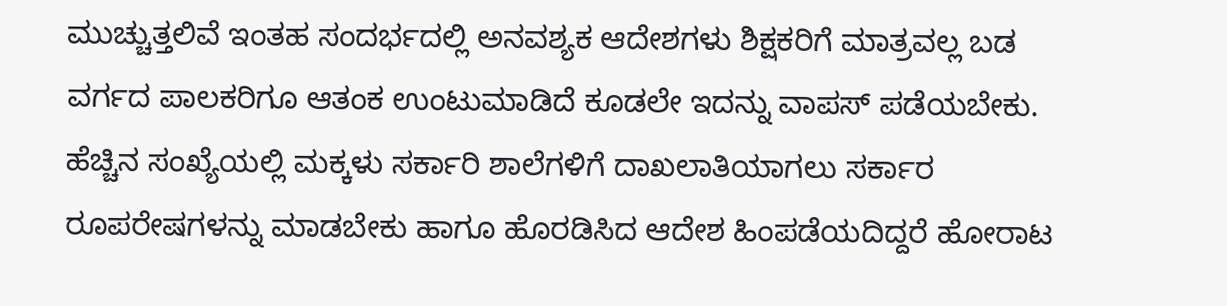ಮುಚ್ಚುತ್ತಲಿವೆ ಇಂತಹ ಸಂದರ್ಭದಲ್ಲಿ ಅನವಶ್ಯಕ ಆದೇಶಗಳು ಶಿಕ್ಷಕರಿಗೆ ಮಾತ್ರವಲ್ಲ ಬಡ ವರ್ಗದ ಪಾಲಕರಿಗೂ ಆತಂಕ ಉಂಟುಮಾಡಿದೆ ಕೂಡಲೇ ಇದನ್ನು ವಾಪಸ್ ಪಡೆಯಬೇಕು.
ಹೆಚ್ಚಿನ ಸಂಖ್ಯೆಯಲ್ಲಿ ಮಕ್ಕಳು ಸರ್ಕಾರಿ ಶಾಲೆಗಳಿಗೆ ದಾಖಲಾತಿಯಾಗಲು ಸರ್ಕಾರ ರೂಪರೇಷಗಳನ್ನು ಮಾಡಬೇಕು ಹಾಗೂ ಹೊರಡಿಸಿದ ಆದೇಶ ಹಿಂಪಡೆಯದಿದ್ದರೆ ಹೋರಾಟ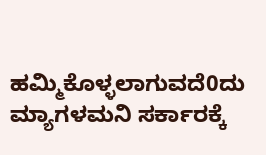ಹಮ್ಮಿಕೊಳ್ಳಲಾಗುವದೆ0ದು ಮ್ಯಾಗಳಮನಿ ಸರ್ಕಾರಕ್ಕೆ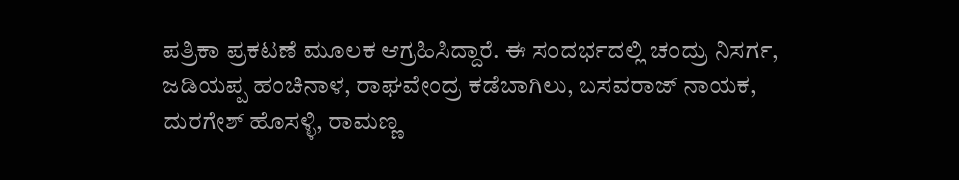ಪತ್ರಿಕಾ ಪ್ರಕಟಣೆ ಮೂಲಕ ಆಗ್ರಹಿಸಿದ್ದಾರೆ. ಈ ಸಂದರ್ಭದಲ್ಲಿ ಚಂದ್ರು ನಿಸರ್ಗ, ಜಡಿಯಪ್ಪ ಹಂಚಿನಾಳ, ರಾಘವೇಂದ್ರ ಕಡೆಬಾಗಿಲು, ಬಸವರಾಜ್ ನಾಯಕ, ದುರಗೇಶ್ ಹೊಸಳ್ಳಿ, ರಾಮಣ್ಣ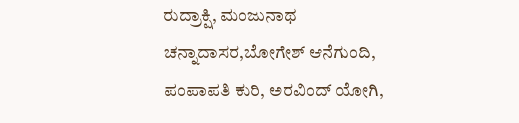ರುದ್ರಾಕ್ಷಿ, ಮಂಜುನಾಥ ಚನ್ನಾದಾಸರ,ಬೋಗೇಶ್ ಆನೆಗುಂದಿ, ಪಂಪಾಪತಿ ಕುರಿ, ಅರವಿಂದ್ ಯೋಗಿ,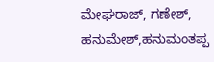ಮೇಘರಾಜ್, ಗಣೇಶ್, ಹನುಮೇಶ್,ಹನುಮಂತಪ್ಪ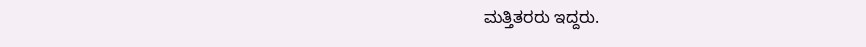ಮತ್ತಿತರರು ಇದ್ದರು.